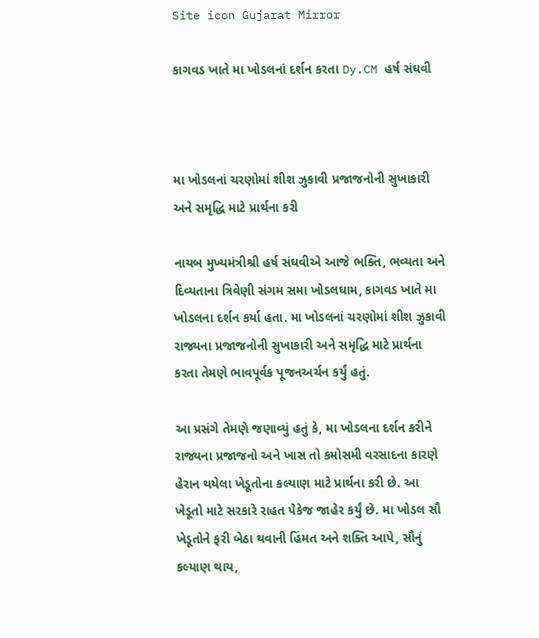Site icon Gujarat Mirror

કાગવડ ખાતે મા ખોડલનાં દર્શન કરતા Dy.CM હર્ષ સંઘવી



મા ખોડલનાં ચરણોમાં શીશ ઝુકાવી પ્રજાજનોની સુખાકારી અને સમૃદ્ધિ માટે પ્રાર્થના કરી

નાયબ મુખ્યમંત્રીશ્રી હર્ષ સંઘવીએ આજે ભક્તિ, ભવ્યતા અને દિવ્યતાના ત્રિવેણી સંગમ સમા ખોડલઘામ, કાગવડ ખાતે મા ખોડલના દર્શન કર્યા હતા. મા ખોડલનાં ચરણોમાં શીશ ઝુકાવી રાજ્યના પ્રજાજનોની સુખાકારી અને સમૃદ્ધિ માટે પ્રાર્થના કરતા તેમણે ભાવપૂર્વક પૂજનઅર્ચન કર્યું હતું.

આ પ્રસંગે તેમણે જણાવ્યું હતું કે, મા ખોડલના દર્શન કરીને રાજ્યના પ્રજાજનો અને ખાસ તો કમોસમી વરસાદના કારણે હેરાન થયેલા ખેડૂતોના કલ્યાણ માટે પ્રાર્થના કરી છે. આ ખેડૂતો માટે સરકારે રાહત પેકેજ જાહેર કર્યું છે. મા ખોડલ સૌ ખેડૂતોને ફરી બેઠા થવાની હિંમત અને શક્તિ આપે, સૌનું કલ્યાણ થાય,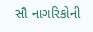સૌ નાગરિકોની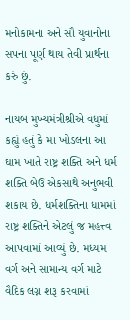મનોકામના અને સૌ યુવાનોના સપના પૂર્ણ થાય તેવી પ્રાર્થના કરું છું.

નાયબ મુખ્યમંત્રીશ્રીએ વધુમાં કહ્યું હતું કે મા ખોડલના આ ઘામ ખાતે રાષ્ટ્ર શક્તિ અને ધર્મ શક્તિ બેઉ એકસાથે અનુભવી શકાય છે. ધર્મશક્તિના ધામમાં રાષ્ટ્ર શક્તિને એટલું જ મહત્ત્વ આપવામાં આવ્યું છે. મધ્યમ વર્ગ અને સામાન્ય વર્ગ માટે વૈદિક લગ્ન શરૂ કરવામાં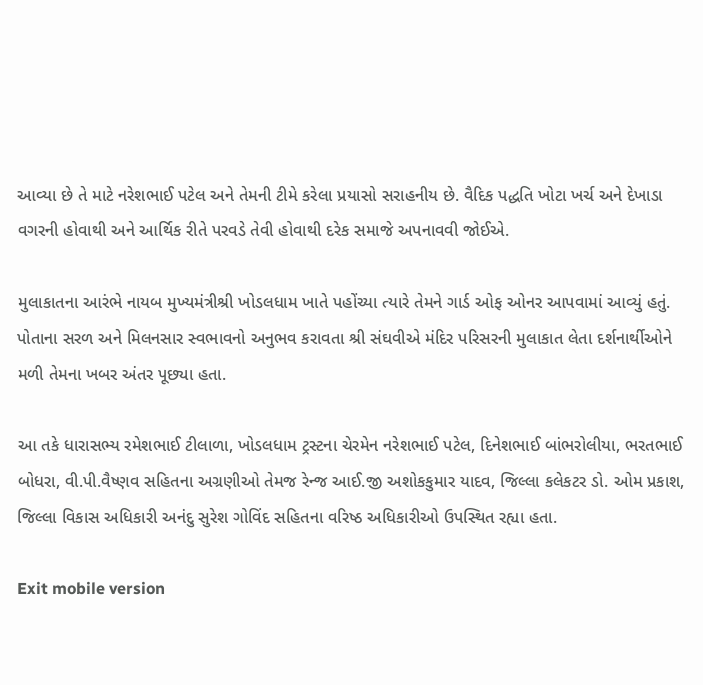આવ્યા છે તે માટે નરેશભાઈ પટેલ અને તેમની ટીમે કરેલા પ્રયાસો સરાહનીય છે. વૈદિક પદ્ધતિ ખોટા ખર્ચ અને દેખાડા વગરની હોવાથી અને આર્થિક રીતે પરવડે તેવી હોવાથી દરેક સમાજે અપનાવવી જોઈએ.

મુલાકાતના આરંભે નાયબ મુખ્યમંત્રીશ્રી ખોડલધામ ખાતે પહોંચ્યા ત્યારે તેમને ગાર્ડ ઓફ ઓનર આપવામાં આવ્યું હતું. પોતાના સરળ અને મિલનસાર સ્વભાવનો અનુભવ કરાવતા શ્રી સંઘવીએ મંદિર પરિસરની મુલાકાત લેતા દર્શનાર્થીઓને મળી તેમના ખબર અંતર પૂછ્યા હતા.

આ તકે ધારાસભ્ય રમેશભાઈ ટીલાળા, ખોડલધામ ટ્રસ્ટના ચેરમેન નરેશભાઈ પટેલ, દિનેશભાઈ બાંભરોલીયા, ભરતભાઈ બોધરા, વી.પી.વૈષ્ણવ સહિતના અગ્રણીઓ તેમજ રેન્જ આઈ.જી અશોકકુમાર યાદવ, જિલ્લા કલેકટર ડો. ઓમ પ્રકાશ, જિલ્લા વિકાસ અધિકારી અનંદુ સુરેશ ગોવિંદ સહિતના વરિષ્ઠ અધિકારીઓ ઉપસ્થિત રહ્યા હતા.

Exit mobile version